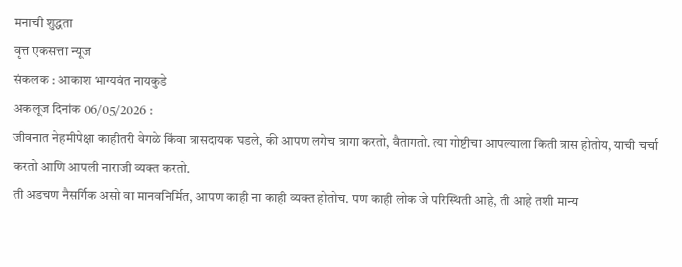मनाची शुद्धता
वृत्त एकसत्ता न्यूज
संकलक : आकाश भाग्यवंत नायकुडे
अकलूज दिनांक 06/05/2026 :
जीवनात नेहमीपेक्षा काहीतरी वेगळे किंवा त्रासदायक घडले, की आपण लगेच त्रागा करतो, वैतागतो. त्या गोष्टीचा आपल्याला किती त्रास होतोय, याची चर्चा करतो आणि आपली नाराजी व्यक्त करतो.
ती अडचण नैसर्गिक असो वा मानवनिर्मित, आपण काही ना काही व्यक्त होतोच. पण काही लोक जे परिस्थिती आहे, ती आहे तशी मान्य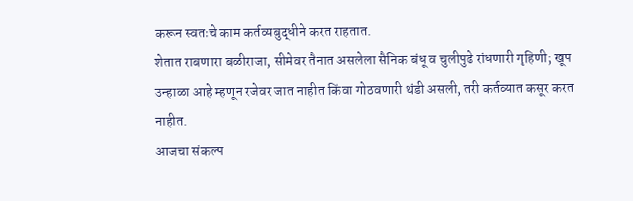करून स्वतःचे काम कर्तव्यबुद्धीने करत राहतात.
शेतात राबणारा बळीराजा, सीमेवर तैनात असलेला सैनिक बंधू व चुलीपुढे रांधणारी गृहिणी; खूप उन्हाळा आहे म्हणून रजेवर जात नाहीत किंवा गोठवणारी थंडी असली, तरी कर्तव्यात कसूर करत नाहीत.
आजचा संकल्प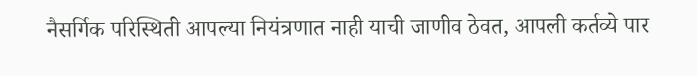नैसर्गिक परिस्थिती आपल्या नियंत्रणात नाही याची जाणीव ठेवत, आपली कर्तव्ये पार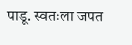पाडू. स्वतःला जपत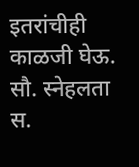इतरांचीही काळजी घेऊ.
सौ. स्नेहलता स.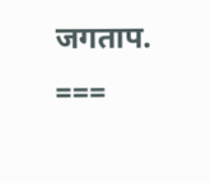जगताप.
===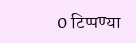0 टिप्पण्या